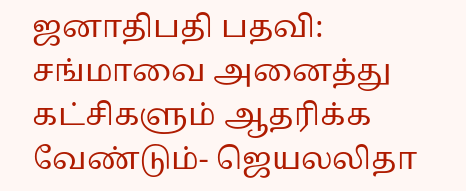ஜனாதிபதி பதவி: சங்மாவை அனைத்து கட்சிகளும் ஆதரிக்க வேண்டும்- ஜெயலலிதா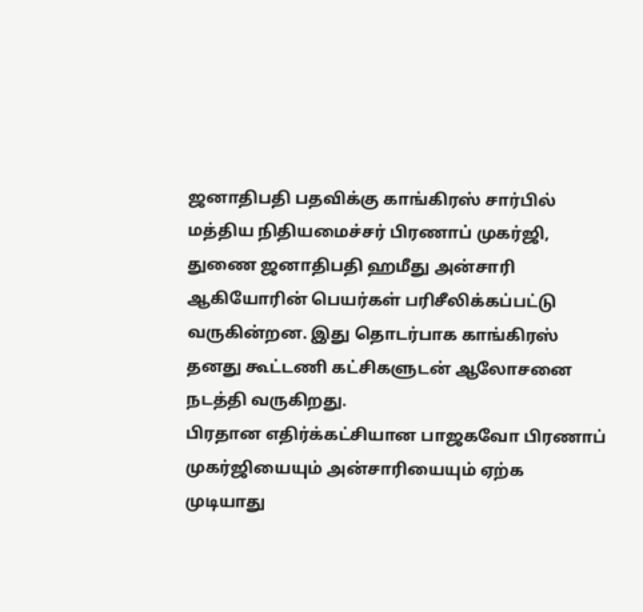ஜனாதிபதி பதவிக்கு காங்கிரஸ் சார்பில் மத்திய நிதியமைச்சர் பிரணாப் முகர்ஜி, துணை ஜனாதிபதி ஹமீது அன்சாரி ஆகியோரின் பெயர்கள் பரிசீலிக்கப்பட்டு வருகின்றன. இது தொடர்பாக காங்கிரஸ் தனது கூட்டணி கட்சிகளுடன் ஆலோசனை நடத்தி வருகிறது.
பிரதான எதிர்க்கட்சியான பாஜகவோ பிரணாப் முகர்ஜியையும் அன்சாரியையும் ஏற்க முடியாது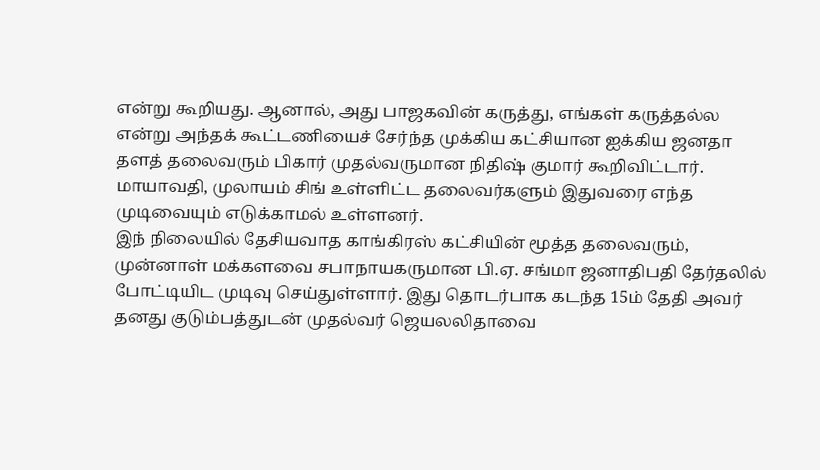என்று கூறியது. ஆனால், அது பாஜகவின் கருத்து, எங்கள் கருத்தல்ல என்று அந்தக் கூட்டணியைச் சேர்ந்த முக்கிய கட்சியான ஐக்கிய ஜனதா தளத் தலைவரும் பிகார் முதல்வருமான நிதிஷ் குமார் கூறிவிட்டார்.
மாயாவதி, முலாயம் சிங் உள்ளிட்ட தலைவர்களும் இதுவரை எந்த முடிவையும் எடுக்காமல் உள்ளனர்.
இந் நிலையில் தேசியவாத காங்கிரஸ் கட்சியின் மூத்த தலைவரும், முன்னாள் மக்களவை சபாநாயகருமான பி.ஏ. சங்மா ஜனாதிபதி தேர்தலில் போட்டியிட முடிவு செய்துள்ளார். இது தொடர்பாக கடந்த 15ம் தேதி அவர் தனது குடும்பத்துடன் முதல்வர் ஜெயலலிதாவை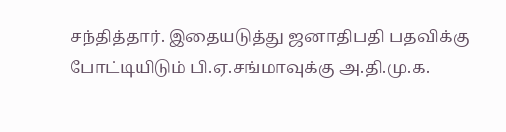சந்தித்தார். இதையடுத்து ஜனாதிபதி பதவிக்கு போட்டியிடும் பி.ஏ.சங்மாவுக்கு அ.தி.மு.க.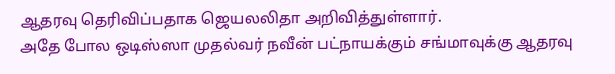ஆதரவு தெரிவிப்பதாக ஜெயலலிதா அறிவித்துள்ளார்.
அதே போல ஒடிஸ்ஸா முதல்வர் நவீன் பட்நாயக்கும் சங்மாவுக்கு ஆதரவு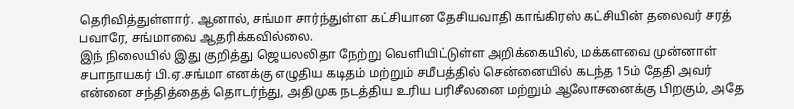தெரிவித்துள்ளார். ஆனால், சங்மா சார்ந்துள்ள கட்சியான தேசியவாதி காங்கிரஸ் கட்சியின் தலைவர் சரத் பவாரே, சங்மாவை ஆதரிக்கவில்லை.
இந் நிலையில் இது குறித்து ஜெயலலிதா நேற்று வெளியிட்டுள்ள அறிக்கையில், மக்களவை முன்னாள் சபாநாயகர் பி.ஏ.சங்மா எனக்கு எழுதிய கடிதம் மற்றும் சமீபத்தில் சென்னையில் கடந்த 15ம் தேதி அவர் என்னை சந்தித்தைத் தொடர்ந்து, அதிமுக நடத்திய உரிய பரிசீலனை மற்றும் ஆலோசனைக்கு பிறகும், அதே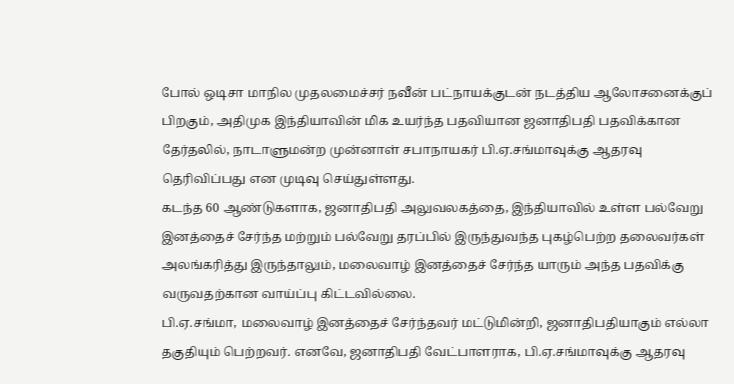போல் ஒடிசா மாநில முதலமைச்சர் நவீன் பட்நாயக்குடன் நடத்திய ஆலோசனைக்குப் பிறகும், அதிமுக இந்தியாவின் மிக உயர்ந்த பதவியான ஜனாதிபதி பதவிக்கான தேர்தலில், நாடாளுமன்ற முன்னாள் சபாநாயகர் பி.ஏ.சங்மாவுக்கு ஆதரவு தெரிவிப்பது என முடிவு செய்துள்ளது.
கடந்த 60 ஆண்டுகளாக, ஜனாதிபதி அலுவலகத்தை, இந்தியாவில் உள்ள பல்வேறு இனத்தைச் சேர்ந்த மற்றும் பல்வேறு தரப்பில் இருந்துவந்த புகழ்பெற்ற தலைவர்கள் அலங்கரித்து இருந்தாலும், மலைவாழ் இனத்தைச் சேர்ந்த யாரும் அந்த பதவிக்கு வருவதற்கான வாய்ப்பு கிட்டவில்லை.
பி.ஏ.சங்மா, மலைவாழ் இனத்தைச் சேர்ந்தவர் மட்டுமின்றி, ஜனாதிபதியாகும் எல்லா தகுதியும் பெற்றவர். எனவே, ஜனாதிபதி வேட்பாளராக, பி.ஏ.சங்மாவுக்கு ஆதரவு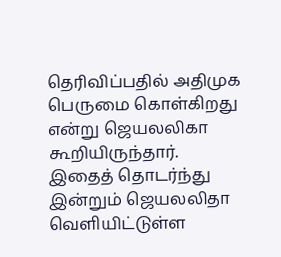தெரிவிப்பதில் அதிமுக பெருமை கொள்கிறது என்று ஜெயலலிகா கூறியிருந்தார்.
இதைத் தொடர்ந்து இன்றும் ஜெயலலிதா வெளியிட்டுள்ள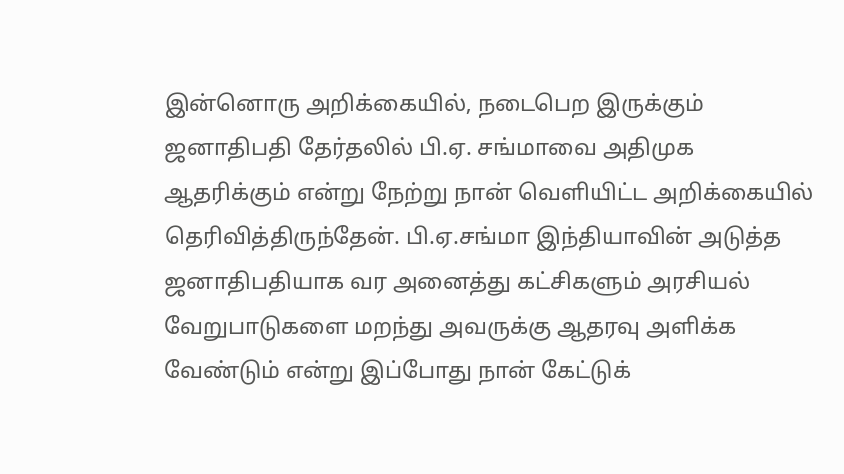இன்னொரு அறிக்கையில், நடைபெற இருக்கும் ஜனாதிபதி தேர்தலில் பி.ஏ. சங்மாவை அதிமுக ஆதரிக்கும் என்று நேற்று நான் வெளியிட்ட அறிக்கையில் தெரிவித்திருந்தேன். பி.ஏ.சங்மா இந்தியாவின் அடுத்த ஜனாதிபதியாக வர அனைத்து கட்சிகளும் அரசியல் வேறுபாடுகளை மறந்து அவருக்கு ஆதரவு அளிக்க வேண்டும் என்று இப்போது நான் கேட்டுக்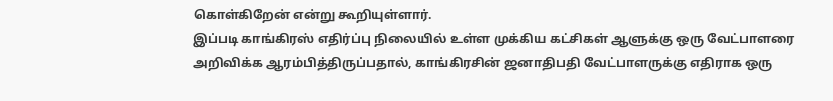கொள்கிறேன் என்று கூறியுள்ளார்.
இப்படி காங்கிரஸ் எதிர்ப்பு நிலையில் உள்ள முக்கிய கட்சிகள் ஆளுக்கு ஒரு வேட்பாளரை அறிவிக்க ஆரம்பித்திருப்பதால், காங்கிரசின் ஜனாதிபதி வேட்பாளருக்கு எதிராக ஒரு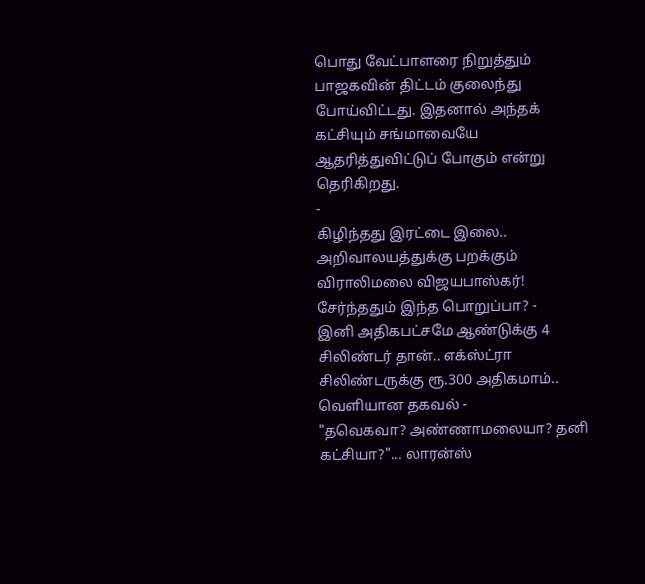பொது வேட்பாளரை நிறுத்தும் பாஜகவின் திட்டம் குலைந்து போய்விட்டது. இதனால் அந்தக் கட்சியும் சங்மாவையே ஆதரித்துவிட்டுப் போகும் என்று தெரிகிறது.
-
கிழிந்தது இரட்டை இலை.. அறிவாலயத்துக்கு பறக்கும் விராலிமலை விஜயபாஸ்கர்! சேர்ந்ததும் இந்த பொறுப்பா? -
இனி அதிகபட்சமே ஆண்டுக்கு 4 சிலிண்டர் தான்.. எக்ஸ்ட்ரா சிலிண்டருக்கு ரூ.300 அதிகமாம்.. வெளியான தகவல் -
"தவெகவா? அண்ணாமலையா? தனி கட்சியா?"... லாரன்ஸ்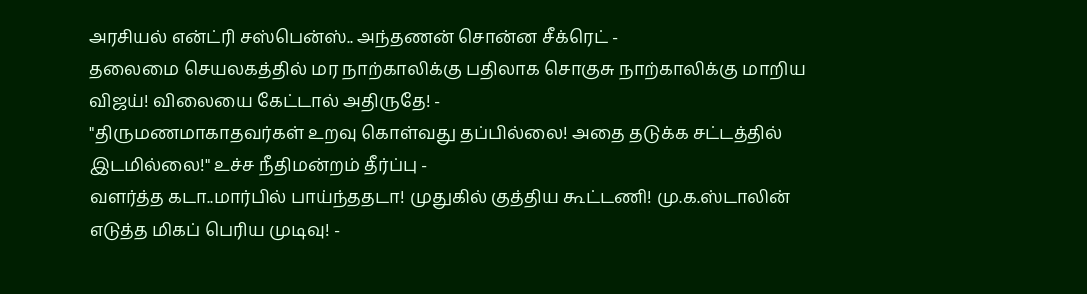அரசியல் என்ட்ரி சஸ்பென்ஸ்.. அந்தணன் சொன்ன சீக்ரெட் -
தலைமை செயலகத்தில் மர நாற்காலிக்கு பதிலாக சொகுசு நாற்காலிக்கு மாறிய விஜய்! விலையை கேட்டால் அதிருதே! -
"திருமணமாகாதவர்கள் உறவு கொள்வது தப்பில்லை! அதை தடுக்க சட்டத்தில் இடமில்லை!" உச்ச நீதிமன்றம் தீர்ப்பு -
வளர்த்த கடா..மார்பில் பாய்ந்ததடா! முதுகில் குத்திய கூட்டணி! மு.க.ஸ்டாலின் எடுத்த மிகப் பெரிய முடிவு! -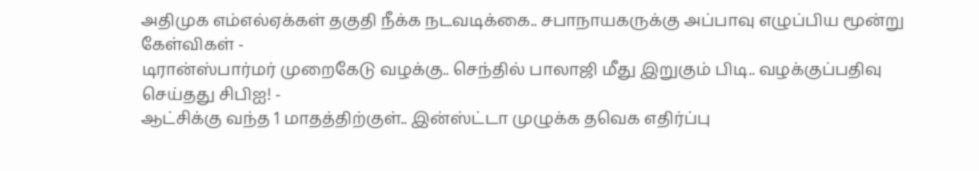அதிமுக எம்எல்ஏக்கள் தகுதி நீக்க நடவடிக்கை.. சபாநாயகருக்கு அப்பாவு எழுப்பிய மூன்று கேள்விகள் -
டிரான்ஸ்பார்மர் முறைகேடு வழக்கு.. செந்தில் பாலாஜி மீது இறுகும் பிடி.. வழக்குப்பதிவு செய்தது சிபிஐ! -
ஆட்சிக்கு வந்த 1 மாதத்திற்குள்.. இன்ஸ்ட்டா முழுக்க தவெக எதிர்ப்பு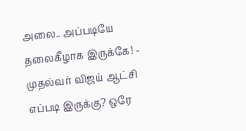அலை.. அப்படியே தலைகீழாக இருக்கே! -
முதல்வர் விஜய் ஆட்சி எப்படி இருக்கு? ஒரே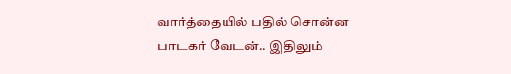வார்த்தையில் பதில் சொன்ன பாடகர் வேடன்.. இதிலும்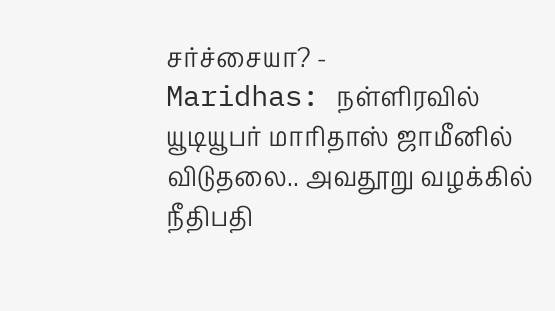சர்ச்சையா? -
Maridhas: நள்ளிரவில் யூடியூபர் மாரிதாஸ் ஜாமீனில் விடுதலை.. அவதூறு வழக்கில் நீதிபதி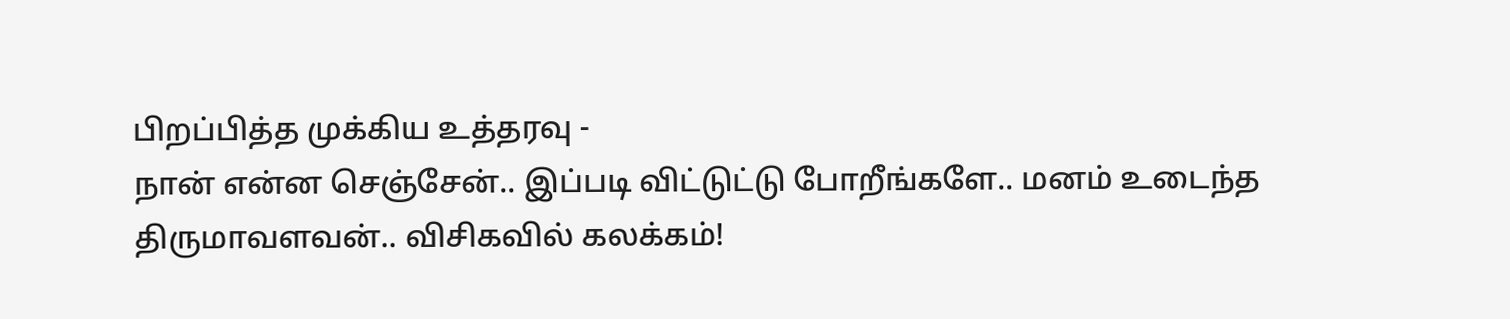பிறப்பித்த முக்கிய உத்தரவு -
நான் என்ன செஞ்சேன்.. இப்படி விட்டுட்டு போறீங்களே.. மனம் உடைந்த திருமாவளவன்.. விசிகவில் கலக்கம்!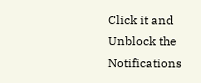Click it and Unblock the Notifications